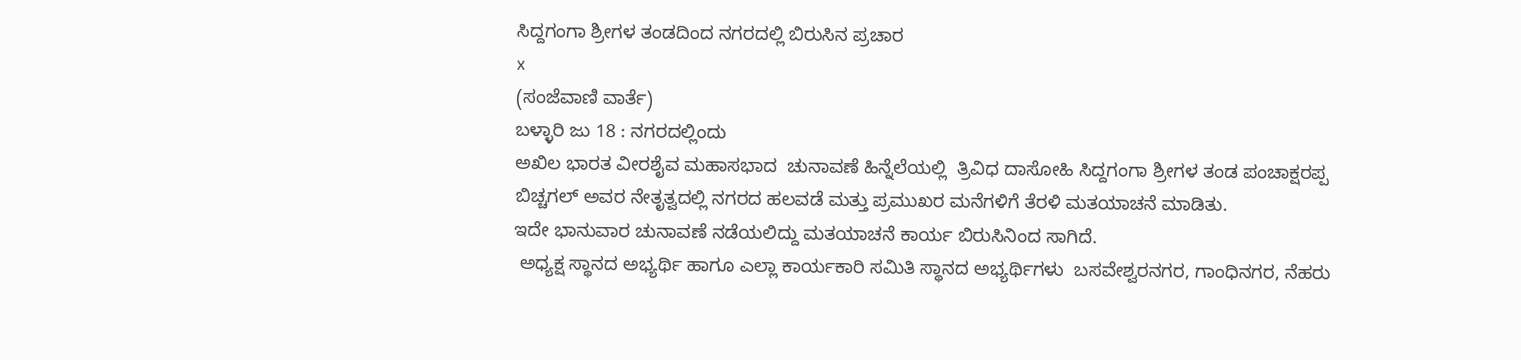ಸಿದ್ದಗಂಗಾ ಶ್ರೀಗಳ ತಂಡದಿಂದ ನಗರದಲ್ಲಿ ಬಿರುಸಿನ ಪ್ರಚಾರ
x
(ಸಂಜೆವಾಣಿ ವಾರ್ತೆ)
ಬಳ್ಳಾರಿ ಜು 18 : ನಗರದಲ್ಲಿಂದು
ಅಖಿಲ ಭಾರತ ವೀರಶೈವ ಮಹಾಸಭಾದ  ಚುನಾವಣೆ ಹಿನ್ನೆಲೆಯಲ್ಲಿ  ತ್ರಿವಿಧ ದಾಸೋಹಿ ಸಿದ್ದಗಂಗಾ ಶ್ರೀಗಳ ತಂಡ ಪಂಚಾಕ್ಷರಪ್ಪ ಬಿಚ್ಚಗಲ್ ಅವರ ನೇತೃತ್ವದಲ್ಲಿ ನಗರದ ಹಲವಡೆ ಮತ್ತು ಪ್ರಮುಖರ ಮನೆಗಳಿಗೆ ತೆರಳಿ ಮತಯಾಚನೆ ಮಾಡಿತು.
ಇದೇ ಭಾನುವಾರ ಚುನಾವಣೆ ನಡೆಯಲಿದ್ದು ಮತಯಾಚನೆ ಕಾರ್ಯ ಬಿರುಸಿನಿಂದ ಸಾಗಿದೆ.
 ಅಧ್ಯಕ್ಷ ಸ್ಥಾನದ ಅಭ್ಯರ್ಥಿ ಹಾಗೂ ಎಲ್ಲಾ ಕಾರ್ಯಕಾರಿ ಸಮಿತಿ ಸ್ಥಾನದ ಅಭ್ಯರ್ಥಿಗಳು  ಬಸವೇಶ್ವರನಗರ, ಗಾಂಧಿನಗರ, ನೆಹರು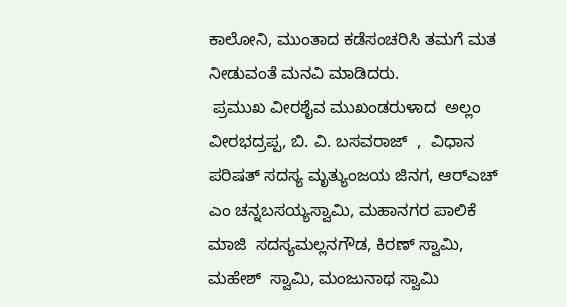ಕಾಲೋನಿ, ಮುಂತಾದ ಕಡೆಸಂಚರಿಸಿ ತಮಗೆ ಮತ ನೀಡುವಂತೆ ಮನವಿ ಮಾಡಿದರು.
 ಪ್ರಮುಖ ವೀರಶೈವ ಮುಖಂಡರುಳಾದ  ಅಲ್ಲಂ ವೀರಭದ್ರಪ್ಪ, ಬಿ. ವಿ. ಬಸವರಾಜ್  ,  ವಿಧಾನ ಪರಿಷತ್ ಸದಸ್ಯ ಮೃತ್ಯುಂಜಯ ಜಿನಗ, ಆರ್‌ಎಚ್ ಎಂ ಚನ್ನಬಸಯ್ಯಸ್ವಾಮಿ, ಮಹಾನಗರ ಪಾಲಿಕೆ ಮಾಜಿ  ಸದಸ್ಯಮಲ್ಲನಗೌಡ, ಕಿರಣ್ ಸ್ವಾಮಿ, ಮಹೇಶ್  ಸ್ವಾಮಿ, ಮಂಜುನಾಥ ಸ್ವಾಮಿ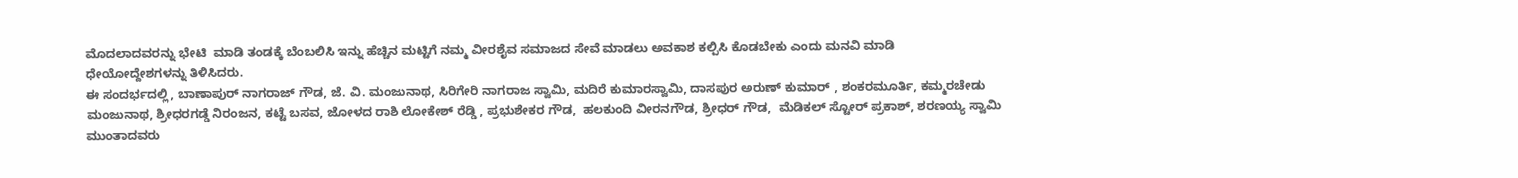ಮೊದಲಾದವರನ್ನು ಭೇಟಿ  ಮಾಡಿ ತಂಡಕ್ಕೆ ಬೆಂಬಲಿಸಿ ಇನ್ನು ಹೆಚ್ಚಿನ ಮಟ್ಟಿಗೆ ನಮ್ಮ ವೀರಶೈವ ಸಮಾಜದ ಸೇವೆ ಮಾಡಲು ಅವಕಾಶ ಕಲ್ಪಿಸಿ ಕೊಡಬೇಕು ಎಂದು ಮನವಿ ಮಾಡಿ
ಧೇಯೋದ್ದೇಶಗಳನ್ನು ತಿಳಿಸಿದರು.
ಈ ಸಂದರ್ಭದಲ್ಲಿ, ಬಾಣಾಪುರ್ ನಾಗರಾಜ್ ಗೌಡ, ಜೆ. ವಿ. ಮಂಜುನಾಥ, ಸಿರಿಗೇರಿ ನಾಗರಾಜ ಸ್ವಾಮಿ, ಮದಿರೆ ಕುಮಾರಸ್ವಾಮಿ, ದಾಸಪುರ ಅರುಣ್ ಕುಮಾರ್ , ಶಂಕರಮೂರ್ತಿ, ಕಮ್ಮರಚೇಡು ಮಂಜುನಾಥ, ಶ್ರೀಧರಗಡ್ಡೆ ನಿರಂಜನ, ಕಟ್ಟೆ ಬಸವ, ಜೋಳದ ರಾಶಿ ಲೋಕೇಶ್ ರೆಡ್ಡಿ , ಪ್ರಭುಶೇಕರ ಗೌಡ,  ಹಲಕುಂದಿ ವೀರನಗೌಡ, ಶ್ರೀಧರ್ ಗೌಡ,  ಮೆಡಿಕಲ್ ಸ್ಟೋರ್ ಪ್ರಕಾಶ್, ಶರಣಯ್ಯ ಸ್ವಾಮಿ ಮುಂತಾದವರು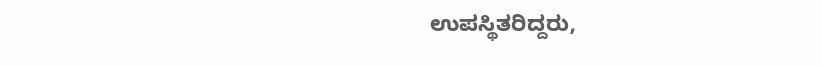ಉಪಸ್ಥಿತರಿದ್ದರು,